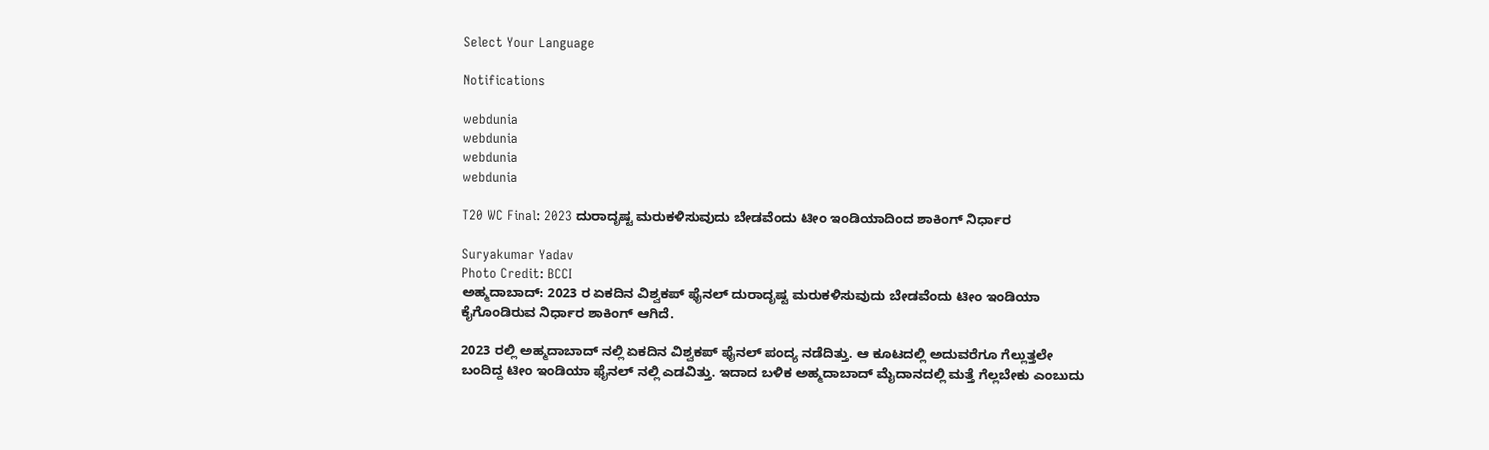Select Your Language

Notifications

webdunia
webdunia
webdunia
webdunia

T20 WC Final: 2023 ದುರಾದೃಷ್ಟ ಮರುಕಳಿಸುವುದು ಬೇಡವೆಂದು ಟೀಂ ಇಂಡಿಯಾದಿಂದ ಶಾಕಿಂಗ್ ನಿರ್ಧಾರ

Suryakumar Yadav
Photo Credit: BCCI
ಅಹ್ಮದಾಬಾದ್: 2023 ರ ಏಕದಿನ ವಿಶ್ವಕಪ್ ಫೈನಲ್ ದುರಾದೃಷ್ಟ ಮರುಕಳಿಸುವುದು ಬೇಡವೆಂದು ಟೀಂ ಇಂಡಿಯಾ ಕೈಗೊಂಡಿರುವ ನಿರ್ಧಾರ ಶಾಕಿಂಗ್ ಆಗಿದೆ.

2023 ರಲ್ಲಿ ಅಹ್ಮದಾಬಾದ್ ನಲ್ಲಿ ಏಕದಿನ ವಿಶ್ವಕಪ್ ಫೈನಲ್ ಪಂದ್ಯ ನಡೆದಿತ್ತು. ಆ ಕೂಟದಲ್ಲಿ ಅದುವರೆಗೂ ಗೆಲ್ಲುತ್ತಲೇ ಬಂದಿದ್ದ ಟೀಂ ಇಂಡಿಯಾ ಫೈನಲ್ ನಲ್ಲಿ ಎಡವಿತ್ತು. ಇದಾದ ಬಳಿಕ ಅಹ್ಮದಾಬಾದ್ ಮೈದಾನದಲ್ಲಿ ಮತ್ತೆ ಗೆಲ್ಲಬೇಕು ಎಂಬುದು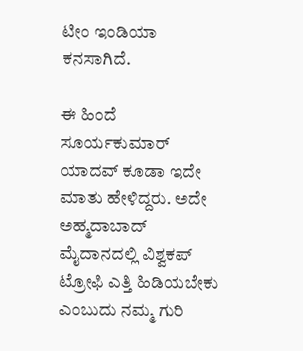ಟೀಂ ಇಂಡಿಯಾ ಕನಸಾಗಿದೆ.

ಈ ಹಿಂದೆ ಸೂರ್ಯಕುಮಾರ್ ಯಾದವ್ ಕೂಡಾ ಇದೇ ಮಾತು ಹೇಳಿದ್ದರು. ಅದೇ ಅಹ್ಮದಾಬಾದ್ ಮೈದಾನದಲ್ಲಿ ವಿಶ್ವಕಪ್ ಟ್ರೋಫಿ ಎತ್ತಿ ಹಿಡಿಯಬೇಕು ಎಂಬುದು ನಮ್ಮ ಗುರಿ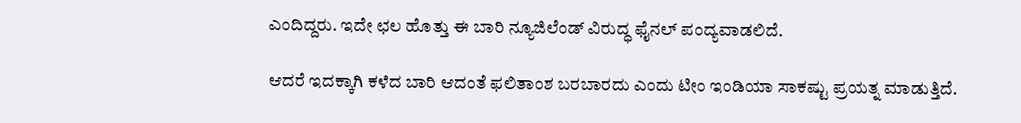ಎಂದಿದ್ದರು. ಇದೇ ಛಲ ಹೊತ್ತು ಈ ಬಾರಿ ನ್ಯೂಜಿಲೆಂಡ್ ವಿರುದ್ಧ ಫೈನಲ್ ಪಂದ್ಯವಾಡಲಿದೆ.

ಆದರೆ ಇದಕ್ಕಾಗಿ ಕಳೆದ ಬಾರಿ ಆದಂತೆ ಫಲಿತಾಂಶ ಬರಬಾರದು ಎಂದು ಟೀಂ ಇಂಡಿಯಾ ಸಾಕಷ್ಟು ಪ್ರಯತ್ನ ಮಾಡುತ್ತಿದೆ.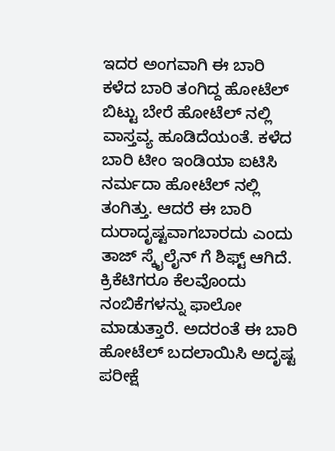ಇದರ ಅಂಗವಾಗಿ ಈ ಬಾರಿ ಕಳೆದ ಬಾರಿ ತಂಗಿದ್ದ ಹೋಟೆಲ್ ಬಿಟ್ಟು ಬೇರೆ ಹೋಟೆಲ್ ನಲ್ಲಿ ವಾಸ್ತವ್ಯ ಹೂಡಿದೆಯಂತೆ. ಕಳೆದ ಬಾರಿ ಟೀಂ ಇಂಡಿಯಾ ಐಟಿಸಿ ನರ್ಮದಾ ಹೋಟೆಲ್ ನಲ್ಲಿ ತಂಗಿತ್ತು. ಆದರೆ ಈ ಬಾರಿ ದುರಾದೃಷ್ಟವಾಗಬಾರದು ಎಂದು ತಾಜ್ ಸ್ಕೈಲೈನ್ ಗೆ ಶಿಫ್ಟ್ ಆಗಿದೆ. ಕ್ರಿಕೆಟಿಗರೂ ಕೆಲವೊಂದು ನಂಬಿಕೆಗಳನ್ನು ಫಾಲೋ ಮಾಡುತ್ತಾರೆ. ಅದರಂತೆ ಈ ಬಾರಿ ಹೋಟೆಲ್ ಬದಲಾಯಿಸಿ ಅದೃಷ್ಟ ಪರೀಕ್ಷೆ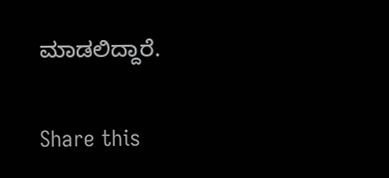ಮಾಡಲಿದ್ದಾರೆ.

Share this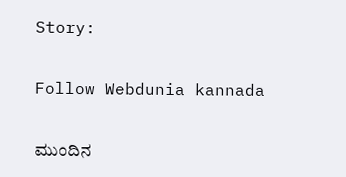Story:

Follow Webdunia kannada

ಮುಂದಿನ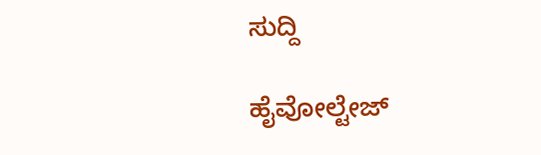ಸುದ್ದಿ

ಹೈವೋಲ್ಟೇಜ್‌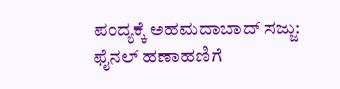ಪಂದ್ಯಕ್ಕೆ ಅಹಮದಾಬಾದ್‌ ಸಜ್ಜು: ಫೈನಲ್‌ ಹಣಾಹಣಿಗೆ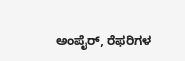ಅಂಪೈರ್‌, ರೆಫರಿಗಳ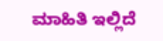ಮಾಹಿತಿ ಇಲ್ಲಿದೆ